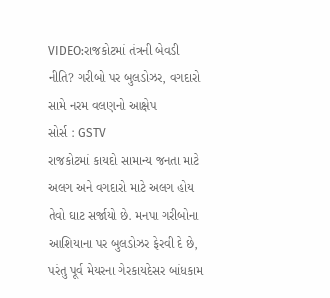VIDEO:રાજકોટમાં તંત્રની બેવડી નીતિ? ગરીબો પર બુલડોઝર, વગદારો સામે નરમ વલણનો આક્ષેપ
સોર્સ : GSTV
રાજકોટમાં કાયદો સામાન્ય જનતા માટે અલગ અને વગદારો માટે અલગ હોય તેવો ઘાટ સર્જાયો છે. મનપા ગરીબોના આશિયાના પર બુલડોઝર ફેરવી દે છે, પરંતુ પૂર્વ મેયરના ગેરકાયદેસર બાંધકામ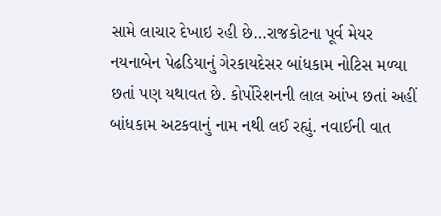સામે લાચાર દેખાઇ રહી છે…રાજકોટના પૂર્વ મેયર નયનાબેન પેઢડિયાનું ગેરકાયદેસર બાંધકામ નોટિસ મળ્યા છતાં પણ યથાવત છે. કોર્પોરેશનની લાલ આંખ છતાં અહીં બાંધકામ અટકવાનું નામ નથી લઈ રહ્યું. નવાઈની વાત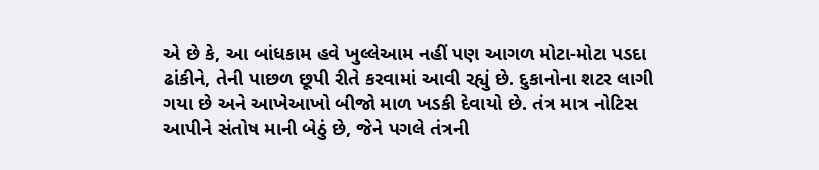એ છે કે, આ બાંધકામ હવે ખુલ્લેઆમ નહીં પણ આગળ મોટા-મોટા પડદા ઢાંકીને, તેની પાછળ છૂપી રીતે કરવામાં આવી રહ્યું છે. દુકાનોના શટર લાગી ગયા છે અને આખેઆખો બીજો માળ ખડકી દેવાયો છે. તંત્ર માત્ર નોટિસ આપીને સંતોષ માની બેઠું છે, જેને પગલે તંત્રની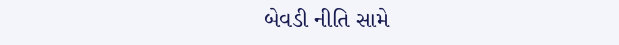બેવડી નીતિ સામે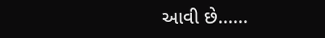આવી છે......